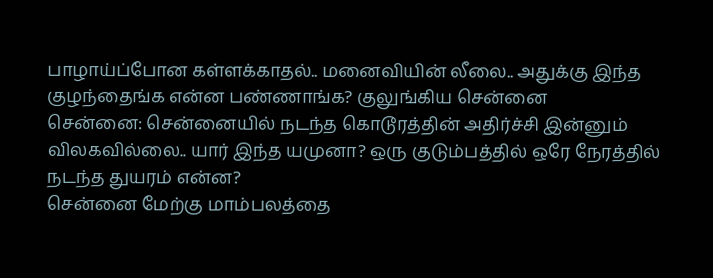பாழாய்ப்போன கள்ளக்காதல்.. மனைவியின் லீலை.. அதுக்கு இந்த குழந்தைங்க என்ன பண்ணாங்க? குலுங்கிய சென்னை
சென்னை: சென்னையில் நடந்த கொடூரத்தின் அதிர்ச்சி இன்னும் விலகவில்லை.. யார் இந்த யமுனா? ஒரு குடும்பத்தில் ஒரே நேரத்தில் நடந்த துயரம் என்ன?
சென்னை மேற்கு மாம்பலத்தை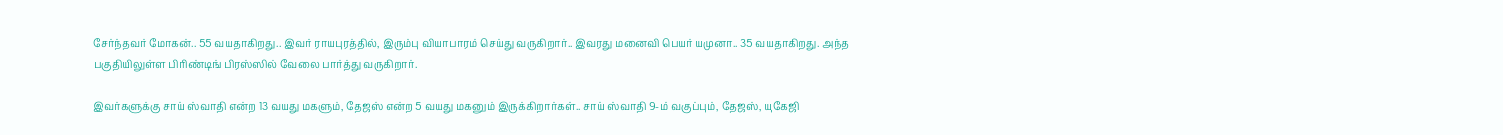சேர்ந்தவர் மோகன்.. 55 வயதாகிறது.. இவர் ராயபுரத்தில், இரும்பு வியாபாரம் செய்து வருகிறார்.. இவரது மனைவி பெயர் யமுனா.. 35 வயதாகிறது. அந்த பகுதியிலுள்ள பிரிண்டிங் பிரஸ்ஸில் வேலை பார்த்து வருகிறார்.

இவர்களுக்கு சாய் ஸ்வாதி என்ற 13 வயது மகளும், தேஜஸ் என்ற 5 வயது மகனும் இருக்கிறார்கள்.. சாய் ஸ்வாதி 9-ம் வகுப்பும், தேஜஸ், யுகேஜி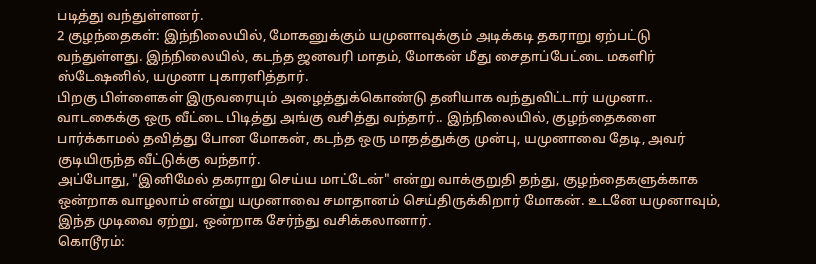படித்து வந்துள்ளனர்.
2 குழந்தைகள்: இந்நிலையில், மோகனுக்கும் யமுனாவுக்கும் அடிக்கடி தகராறு ஏற்பட்டு வந்துள்ளது. இந்நிலையில், கடந்த ஜனவரி மாதம், மோகன் மீது சைதாப்பேட்டை மகளிர் ஸ்டேஷனில், யமுனா புகாரளித்தார்.
பிறகு பிள்ளைகள் இருவரையும் அழைத்துக்கொண்டு தனியாக வந்துவிட்டார் யமுனா.. வாடகைக்கு ஒரு வீட்டை பிடித்து அங்கு வசித்து வந்தார்.. இந்நிலையில், குழந்தைகளை பார்க்காமல் தவித்து போன மோகன், கடந்த ஒரு மாதத்துக்கு முன்பு, யமுனாவை தேடி, அவர் குடியிருந்த வீட்டுக்கு வந்தார்.
அப்போது, "இனிமேல் தகராறு செய்ய மாட்டேன்" என்று வாக்குறுதி தந்து, குழந்தைகளுக்காக ஒன்றாக வாழலாம் என்று யமுனாவை சமாதானம் செய்திருக்கிறார் மோகன். உடனே யமுனாவும், இந்த முடிவை ஏற்று, ஒன்றாக சேர்ந்து வசிக்கலானார்.
கொடூரம்: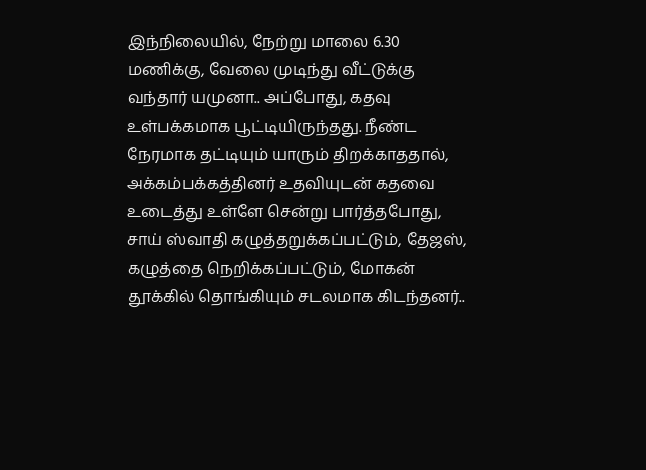இந்நிலையில், நேற்று மாலை 6.30 மணிக்கு, வேலை முடிந்து வீட்டுக்கு வந்தார் யமுனா.. அப்போது, கதவு உள்பக்கமாக பூட்டியிருந்தது. நீண்ட நேரமாக தட்டியும் யாரும் திறக்காததால், அக்கம்பக்கத்தினர் உதவியுடன் கதவை உடைத்து உள்ளே சென்று பார்த்தபோது, சாய் ஸ்வாதி கழுத்தறுக்கப்பட்டும், தேஜஸ், கழுத்தை நெறிக்கப்பட்டும், மோகன் தூக்கில் தொங்கியும் சடலமாக கிடந்தனர்..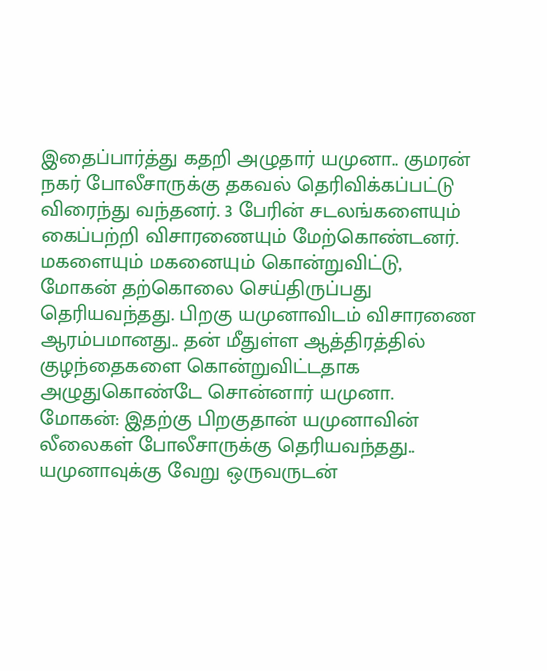இதைப்பார்த்து கதறி அழுதார் யமுனா.. குமரன் நகர் போலீசாருக்கு தகவல் தெரிவிக்கப்பட்டு விரைந்து வந்தனர். 3 பேரின் சடலங்களையும் கைப்பற்றி விசாரணையும் மேற்கொண்டனர். மகளையும் மகனையும் கொன்றுவிட்டு, மோகன் தற்கொலை செய்திருப்பது தெரியவந்தது. பிறகு யமுனாவிடம் விசாரணை ஆரம்பமானது.. தன் மீதுள்ள ஆத்திரத்தில் குழந்தைகளை கொன்றுவிட்டதாக அழுதுகொண்டே சொன்னார் யமுனா.
மோகன்: இதற்கு பிறகுதான் யமுனாவின் லீலைகள் போலீசாருக்கு தெரியவந்தது.. யமுனாவுக்கு வேறு ஒருவருடன்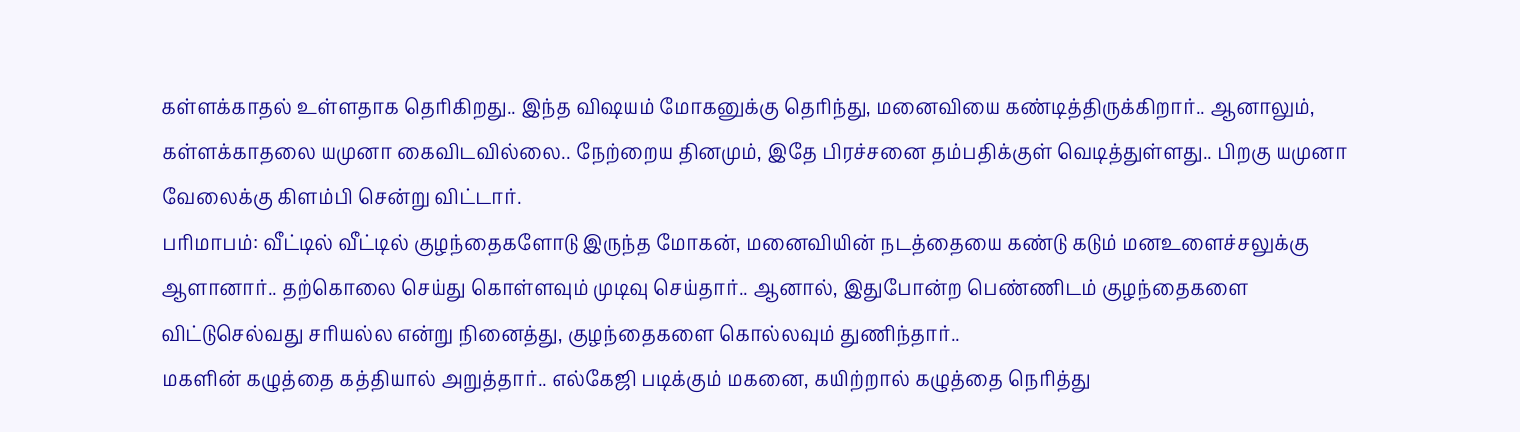கள்ளக்காதல் உள்ளதாக தெரிகிறது.. இந்த விஷயம் மோகனுக்கு தெரிந்து, மனைவியை கண்டித்திருக்கிறார்.. ஆனாலும், கள்ளக்காதலை யமுனா கைவிடவில்லை.. நேற்றைய தினமும், இதே பிரச்சனை தம்பதிக்குள் வெடித்துள்ளது.. பிறகு யமுனா வேலைக்கு கிளம்பி சென்று விட்டார்.
பரிமாபம்: வீட்டில் வீட்டில் குழந்தைகளோடு இருந்த மோகன், மனைவியின் நடத்தையை கண்டு கடும் மனஉளைச்சலுக்கு ஆளானார்.. தற்கொலை செய்து கொள்ளவும் முடிவு செய்தார்.. ஆனால், இதுபோன்ற பெண்ணிடம் குழந்தைகளை விட்டுசெல்வது சரியல்ல என்று நினைத்து, குழந்தைகளை கொல்லவும் துணிந்தார்..
மகளின் கழுத்தை கத்தியால் அறுத்தார்.. எல்கேஜி படிக்கும் மகனை, கயிற்றால் கழுத்தை நெரித்து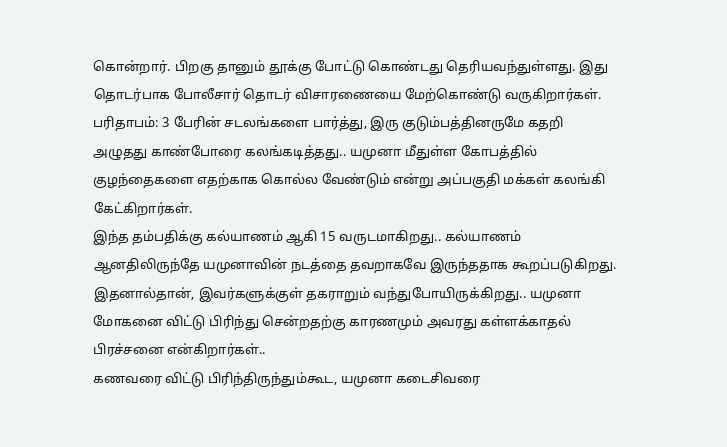கொன்றார். பிறகு தானும் தூக்கு போட்டு கொண்டது தெரியவந்துள்ளது. இது தொடர்பாக போலீசார் தொடர் விசாரணையை மேற்கொண்டு வருகிறார்கள்.
பரிதாபம்: 3 பேரின் சடலங்களை பார்த்து, இரு குடும்பத்தினருமே கதறி அழுதது காண்போரை கலங்கடித்தது.. யமுனா மீதுள்ள கோபத்தில் குழந்தைகளை எதற்காக கொல்ல வேண்டும் என்று அப்பகுதி மக்கள் கலங்கி கேட்கிறார்கள்.
இந்த தம்பதிக்கு கல்யாணம் ஆகி 15 வருடமாகிறது.. கல்யாணம் ஆனதிலிருந்தே யமுனாவின் நடத்தை தவறாகவே இருந்ததாக கூறப்படுகிறது. இதனால்தான், இவர்களுக்குள் தகராறும் வந்துபோயிருக்கிறது.. யமுனா மோகனை விட்டு பிரிந்து சென்றதற்கு காரணமும் அவரது கள்ளக்காதல் பிரச்சனை என்கிறார்கள்..
கணவரை விட்டு பிரிந்திருந்தும்கூட, யமுனா கடைசிவரை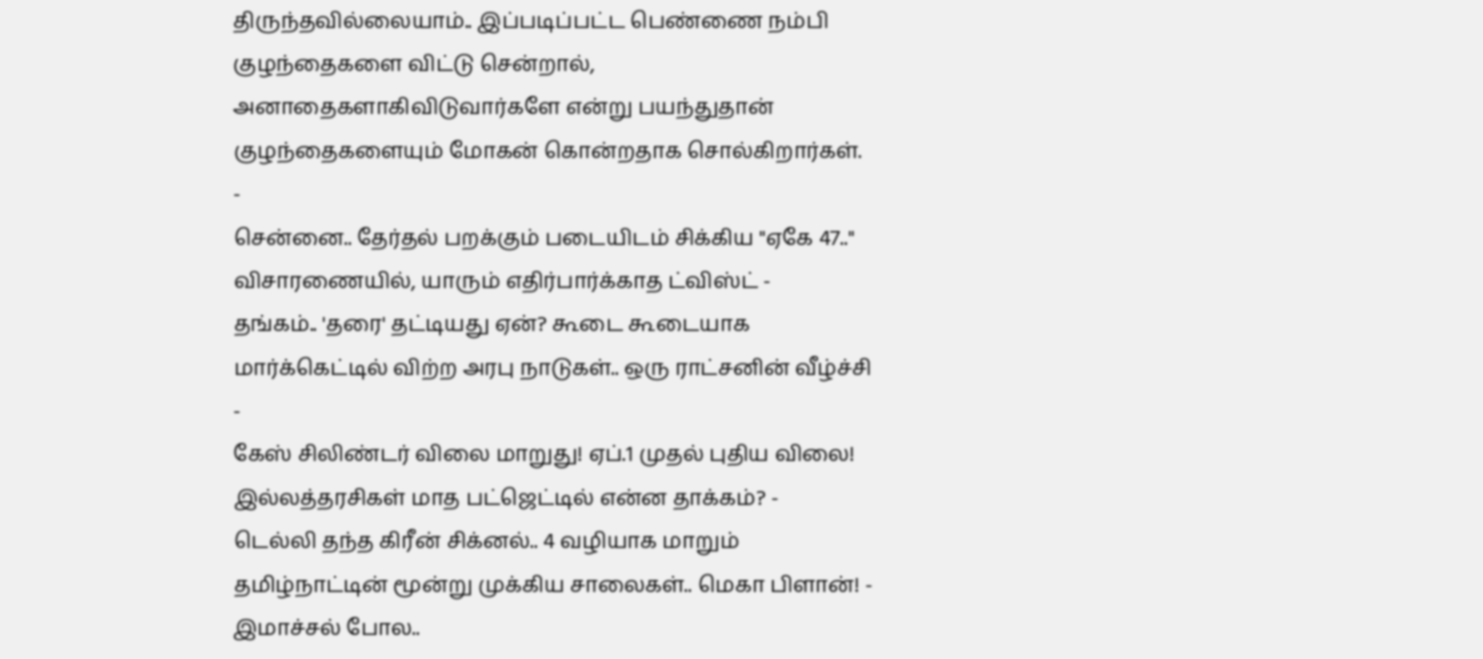திருந்தவில்லையாம்.. இப்படிப்பட்ட பெண்ணை நம்பி குழந்தைகளை விட்டு சென்றால், அனாதைகளாகிவிடுவார்களே என்று பயந்துதான் குழந்தைகளையும் மோகன் கொன்றதாக சொல்கிறார்கள்.
-
சென்னை.. தேர்தல் பறக்கும் படையிடம் சிக்கிய "ஏகே 47.." விசாரணையில், யாரும் எதிர்பார்க்காத ட்விஸ்ட் -
தங்கம்.. 'தரை' தட்டியது ஏன்? கூடை கூடையாக மார்க்கெட்டில் விற்ற அரபு நாடுகள்.. ஒரு ராட்சனின் வீழ்ச்சி -
கேஸ் சிலிண்டர் விலை மாறுது! ஏப்.1 முதல் புதிய விலை! இல்லத்தரசிகள் மாத பட்ஜெட்டில் என்ன தாக்கம்? -
டெல்லி தந்த கிரீன் சிக்னல்.. 4 வழியாக மாறும் தமிழ்நாட்டின் மூன்று முக்கிய சாலைகள்.. மெகா பிளான்! -
இமாச்சல் போல..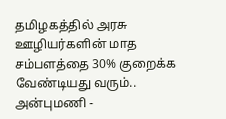தமிழகத்தில் அரசு ஊழியர்களின் மாத சம்பளத்தை 30% குறைக்க வேண்டியது வரும்.. அன்புமணி -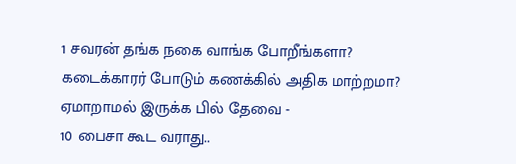1 சவரன் தங்க நகை வாங்க போறீங்களா? கடைக்காரர் போடும் கணக்கில் அதிக மாற்றமா? ஏமாறாமல் இருக்க பில் தேவை -
10 பைசா கூட வராது..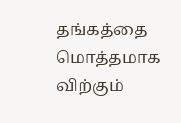தங்கத்தை மொத்தமாக விற்கும்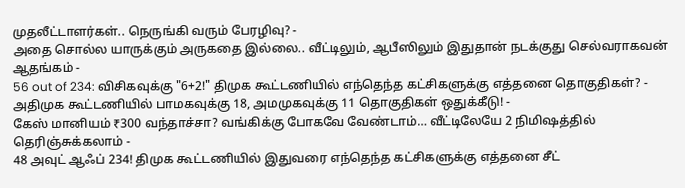முதலீட்டாளர்கள்.. நெருங்கி வரும் பேரழிவு? -
அதை சொல்ல யாருக்கும் அருகதை இல்லை.. வீட்டிலும், ஆபீஸிலும் இதுதான் நடக்குது செல்வராகவன் ஆதங்கம் -
56 out of 234: விசிகவுக்கு "6+2!" திமுக கூட்டணியில் எந்தெந்த கட்சிகளுக்கு எத்தனை தொகுதிகள்? -
அதிமுக கூட்டணியில் பாமகவுக்கு 18, அமமுகவுக்கு 11 தொகுதிகள் ஒதுக்கீடு! -
கேஸ் மானியம் ₹300 வந்தாச்சா? வங்கிக்கு போகவே வேண்டாம்… வீட்டிலேயே 2 நிமிஷத்தில் தெரிஞ்சுக்கலாம் -
48 அவுட் ஆஃப் 234! திமுக கூட்டணியில் இதுவரை எந்தெந்த கட்சிகளுக்கு எத்தனை சீட்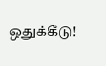ஒதுக்கீடு!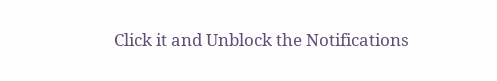Click it and Unblock the Notifications